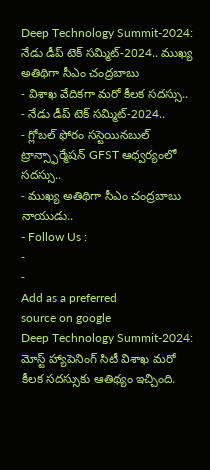Deep Technology Summit-2024: నేడు డీప్ టెక్ సమ్మిట్-2024.. ముఖ్య అతిథిగా సీఎం చంద్రబాబు
- విశాఖ వేదికగా మరో కీలక సదస్సు..
- నేడు డీప్ టెక్ సమ్మిట్-2024..
- గ్లోబల్ ఫోరం సస్టెయినబుల్ ట్రాన్స్ఫార్మేషన్ GFST ఆధ్వర్యంలో సదస్సు..
- ముఖ్య అతిథిగా సీఎం చంద్రబాబు నాయుడు..
- Follow Us :
-
-
Add as a preferred
source on google
Deep Technology Summit-2024: మోస్ట్ హ్యాపెనింగ్ సిటీ విశాఖ మరో కీలక సదస్సుకు ఆతిథ్యం ఇచ్చింది.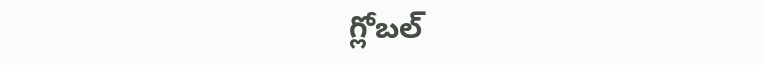గ్లోబల్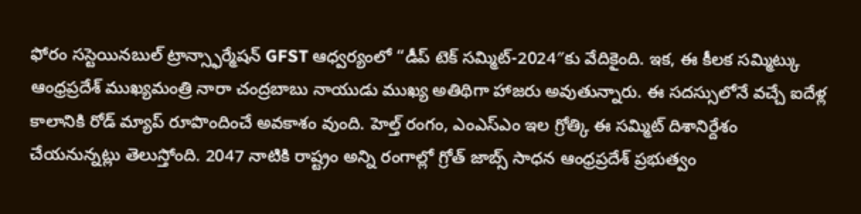ఫోరం సస్టెయినబుల్ ట్రాన్స్ఫార్మేషన్ GFST ఆధ్వర్యంలో “డీప్ టెక్ సమ్మిట్-2024″కు వేదికైంది. ఇక, ఈ కీలక సమ్మిట్కు ఆంధ్రప్రదేశ్ ముఖ్యమంత్రి నారా చంద్రబాబు నాయుడు ముఖ్య అతిథిగా హాజరు అవుతున్నారు. ఈ సదస్సులోనే వచ్చే ఐదేళ్ల కాలానికి రోడ్ మ్యాప్ రూపొందించే అవకాశం వుంది. హెల్త్ రంగం, ఎంఎస్ఎం ఇల గ్రోత్కి ఈ సమ్మిట్ దిశానిర్దేశం చేయనున్నట్లు తెలుస్తోంది. 2047 నాటికి రాష్ట్రం అన్ని రంగాల్లో గ్రోత్ జాబ్స్ సాధన ఆంధ్రప్రదేశ్ ప్రభుత్వం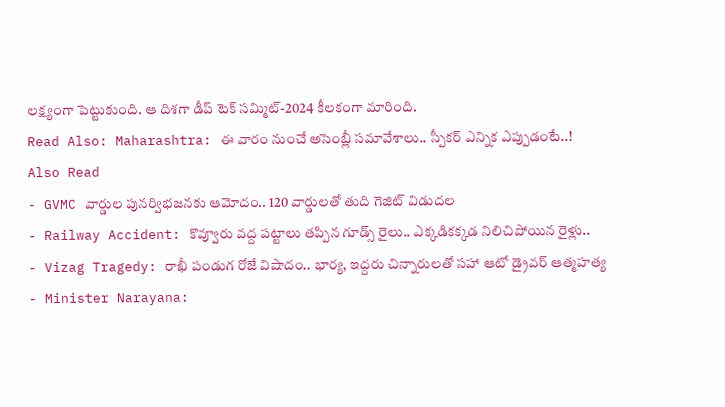లక్ష్యంగా పెట్టుకుంది. ఆ దిశగా డీప్ టెక్ సమ్మిట్-2024 కీలకంగా మారింది.
Read Also: Maharashtra: ఈ వారం నుంచే అసెంబ్లీ సమావేశాలు.. స్పీకర్ ఎన్నిక ఎప్పుడంటే..!
Also Read
- GVMC వార్డుల పునర్విభజనకు ఆమోదం.. 120 వార్డులతో తుది గెజిట్ విడుదల
- Railway Accident: కొవ్వూరు వద్ద పట్టాలు తప్పిన గూడ్స్ రైలు.. ఎక్కడికక్కడ నిలిచిపోయిన రైళ్లు..
- Vizag Tragedy: రాఖీ పండుగ రోజే విషాదం.. భార్య, ఇద్దరు చిన్నారులతో సహా ఆటో డ్రైవర్ ఆత్మహత్య
- Minister Narayana: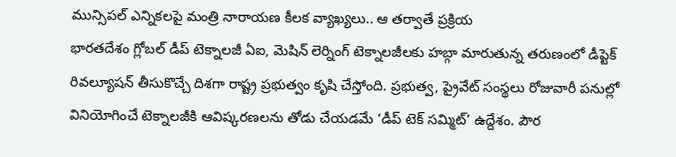మున్సిపల్ ఎన్నికలపై మంత్రి నారాయణ కీలక వ్యాఖ్యలు.. ఆ తర్వాతే ప్రక్రియ
భారతదేశం గ్లోబల్ డీప్ టెక్నాలజీ ఏఐ, మెషిన్ లెర్నింగ్ టెక్నాలజీలకు హబ్గా మారుతున్న తరుణంలో డీప్టెక్ రివల్యూషన్ తీసుకొచ్చే దిశగా రాష్ట్ర ప్రభుత్వం కృషి చేస్తోంది. ప్రభుత్వ, ప్రైవేట్ సంస్థలు రోజువారీ పనుల్లో వినియోగించే టెక్నాలజీకి ఆవిష్కరణలను తోడు చేయడమే ‘డీప్ టెక్ సమ్మిట్’ ఉద్దేశం. పౌర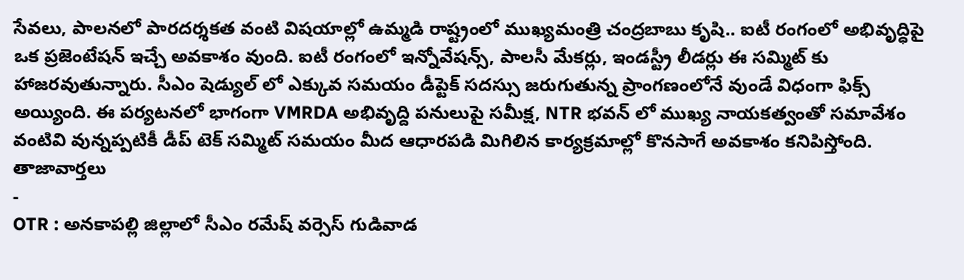సేవలు, పాలనలో పారదర్శకత వంటి విషయాల్లో ఉమ్మడి రాష్ట్రంలో ముఖ్యమంత్రి చంద్రబాబు కృషి.. ఐటీ రంగంలో అభివృద్ధిపై ఒక ప్రజెంటేషన్ ఇచ్చే అవకాశం వుంది. ఐటీ రంగంలో ఇన్నోవేషన్స్, పాలసీ మేకర్లు, ఇండస్ట్రీ లీడర్లు ఈ సమ్మిట్ కు హాజరవుతున్నారు. సీఎం షెడ్యుల్ లో ఎక్కువ సమయం డీప్టెక్ సదస్సు జరుగుతున్న ప్రాంగణంలోనే వుండే విధంగా ఫిక్స్ అయ్యింది. ఈ పర్యటనలో భాగంగా VMRDA అభివృద్ది పనులుపై సమీక్ష, NTR భవన్ లో ముఖ్య నాయకత్వంతో సమావేశం వంటివి వున్నప్పటికీ డీప్ టెక్ సమ్మిట్ సమయం మీద ఆధారపడి మిగిలిన కార్యక్రమాల్లో కొనసాగే అవకాశం కనిపిస్తోంది.
తాజావార్తలు
-
OTR : అనకాపల్లి జిల్లాలో సీఎం రమేష్ వర్సెస్ గుడివాడ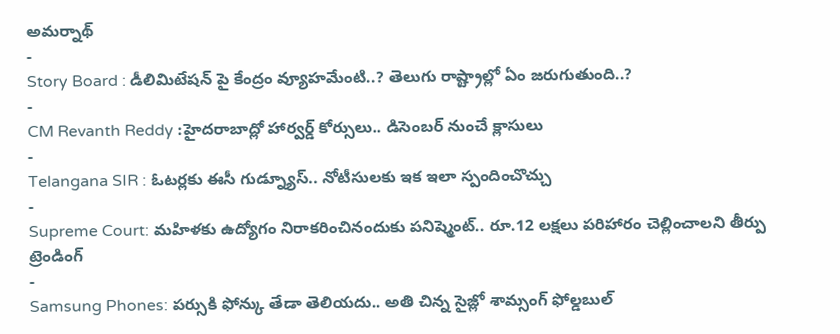అమర్నాథ్
-
Story Board : డీలిమిటేషన్ పై కేంద్రం వ్యూహమేంటి..? తెలుగు రాష్ట్రాల్లో ఏం జరుగుతుంది..?
-
CM Revanth Reddy :హైదరాబాద్లో హార్వర్డ్ కోర్సులు.. డిసెంబర్ నుంచే క్లాసులు
-
Telangana SIR : ఓటర్లకు ఈసీ గుడ్న్యూస్.. నోటీసులకు ఇక ఇలా స్పందించొచ్చు
-
Supreme Court: మహిళకు ఉద్యోగం నిరాకరించినందుకు పనిష్మెంట్.. రూ.12 లక్షలు పరిహారం చెల్లించాలని తీర్పు
ట్రెండింగ్
-
Samsung Phones: పర్సుకి ఫోన్కు తేడా తెలియదు.. అతి చిన్న సైజ్లో శామ్సంగ్ ఫోల్డబుల్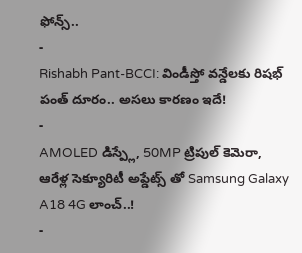ఫోన్స్..
-
Rishabh Pant-BCCI: విండీస్తో వన్డేలకు రిషభ్ పంత్ దూరం.. అసలు కారణం ఇదే!
-
AMOLED డిస్ప్లే, 50MP ట్రిపుల్ కెమెరా, ఆరేళ్ల సెక్యూరిటీ అప్డేట్స్ తో Samsung Galaxy A18 4G లాంచ్..!
-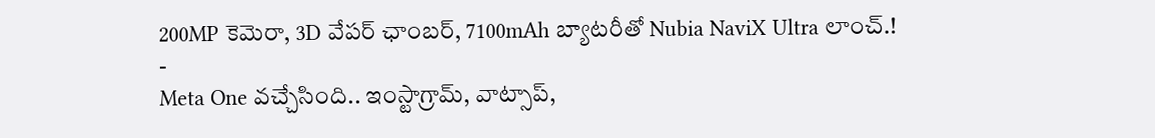200MP కెమెరా, 3D వేపర్ ఛాంబర్, 7100mAh బ్యాటరీతో Nubia NaviX Ultra లాంచ్.!
-
Meta One వచ్చేసింది.. ఇంస్టాగ్రామ్, వాట్సాప్,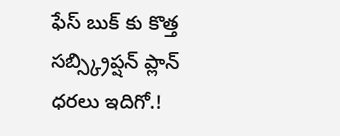ఫేస్ బుక్ కు కొత్త సబ్స్క్రిప్షన్ ప్లాన్ ధరలు ఇదిగో.!